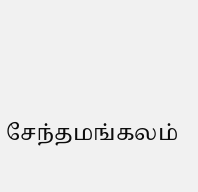சேந்தமங்கலம்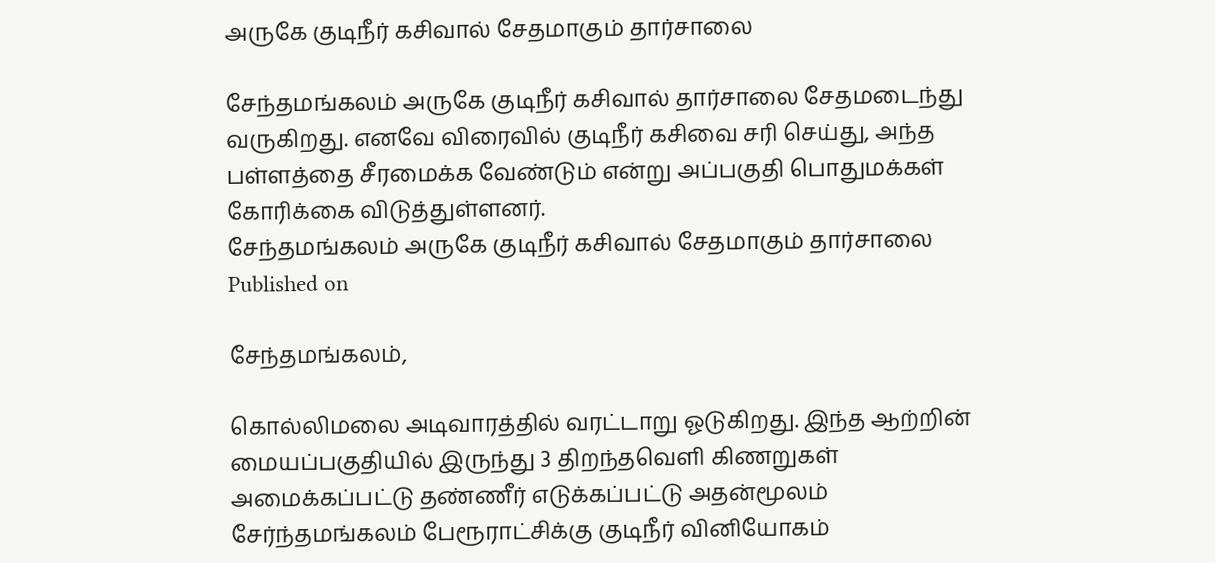அருகே குடிநீர் கசிவால் சேதமாகும் தார்சாலை

சேந்தமங்கலம் அருகே குடிநீர் கசிவால் தார்சாலை சேதமடைந்து வருகிறது. எனவே விரைவில் குடிநீர் கசிவை சரி செய்து, அந்த பள்ளத்தை சீரமைக்க வேண்டும் என்று அப்பகுதி பொதுமக்கள் கோரிக்கை விடுத்துள்ளனர்.
சேந்தமங்கலம் அருகே குடிநீர் கசிவால் சேதமாகும் தார்சாலை
Published on

சேந்தமங்கலம்,

கொல்லிமலை அடிவாரத்தில் வரட்டாறு ஓடுகிறது. இந்த ஆற்றின் மையப்பகுதியில் இருந்து 3 திறந்தவெளி கிணறுகள் அமைக்கப்பட்டு தண்ணீர் எடுக்கப்பட்டு அதன்மூலம் சேர்ந்தமங்கலம் பேரூராட்சிக்கு குடிநீர் வினியோகம்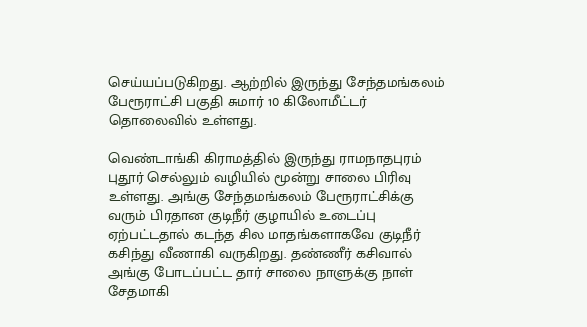செய்யப்படுகிறது. ஆற்றில் இருந்து சேந்தமங்கலம் பேரூராட்சி பகுதி சுமார் 10 கிலோமீட்டர் தொலைவில் உள்ளது.

வெண்டாங்கி கிராமத்தில் இருந்து ராமநாதபுரம் புதூர் செல்லும் வழியில் மூன்று சாலை பிரிவு உள்ளது. அங்கு சேந்தமங்கலம் பேரூராட்சிக்கு வரும் பிரதான குடிநீர் குழாயில் உடைப்பு ஏற்பட்டதால் கடந்த சில மாதங்களாகவே குடிநீர் கசிந்து வீணாகி வருகிறது. தண்ணீர் கசிவால் அங்கு போடப்பட்ட தார் சாலை நாளுக்கு நாள் சேதமாகி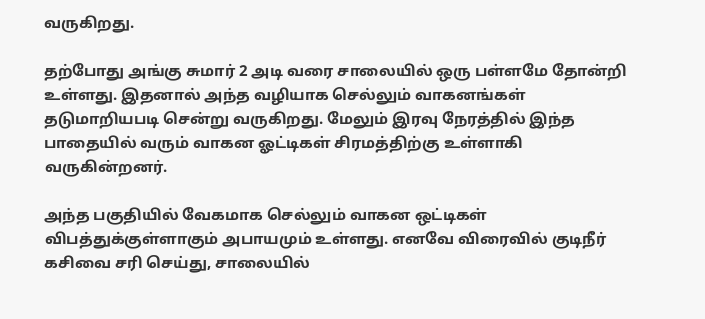வருகிறது.

தற்போது அங்கு சுமார் 2 அடி வரை சாலையில் ஒரு பள்ளமே தோன்றி உள்ளது. இதனால் அந்த வழியாக செல்லும் வாகனங்கள் தடுமாறியபடி சென்று வருகிறது. மேலும் இரவு நேரத்தில் இந்த பாதையில் வரும் வாகன ஓட்டிகள் சிரமத்திற்கு உள்ளாகி வருகின்றனர்.

அந்த பகுதியில் வேகமாக செல்லும் வாகன ஒட்டிகள் விபத்துக்குள்ளாகும் அபாயமும் உள்ளது. எனவே விரைவில் குடிநீர் கசிவை சரி செய்து, சாலையில்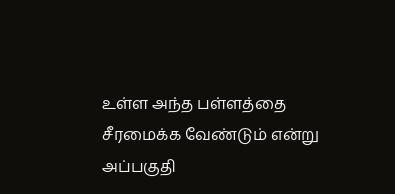உள்ள அந்த பள்ளத்தை சீரமைக்க வேண்டும் என்று அப்பகுதி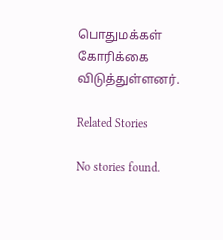பொதுமக்கள் கோரிக்கை விடுத்துள்ளனர்.

Related Stories

No stories found.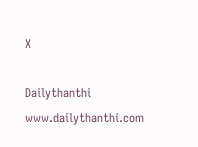X

Dailythanthi
www.dailythanthi.com